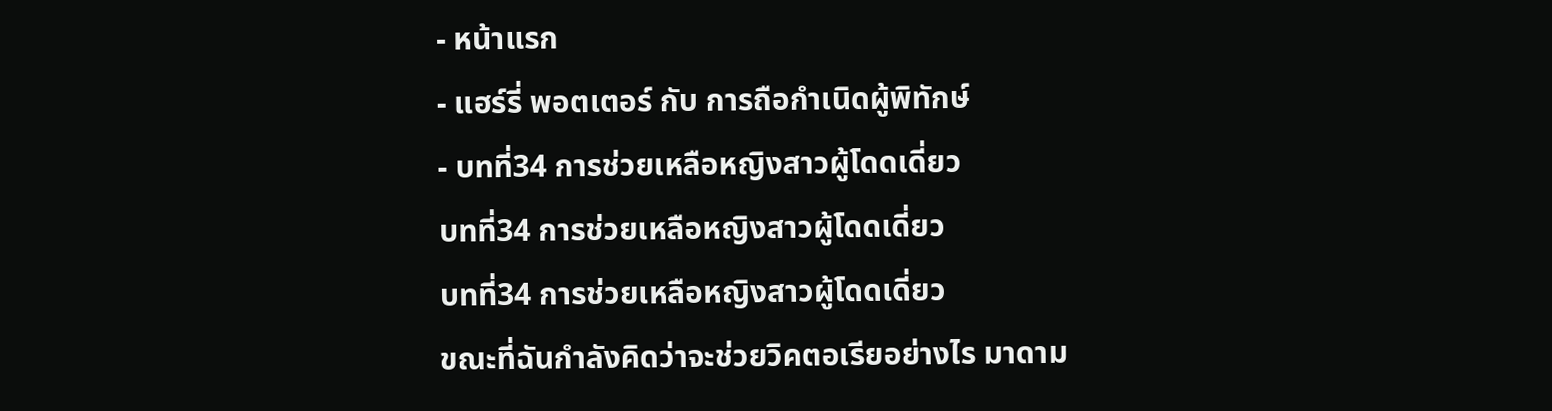- หน้าแรก
- แฮร์รี่ พอตเตอร์ กับ การถือกำเนิดผู้พิทักษ์
- บทที่34 การช่วยเหลือหญิงสาวผู้โดดเดี่ยว
บทที่34 การช่วยเหลือหญิงสาวผู้โดดเดี่ยว
บทที่34 การช่วยเหลือหญิงสาวผู้โดดเดี่ยว
ขณะที่ฉันกำลังคิดว่าจะช่วยวิคตอเรียอย่างไร มาดาม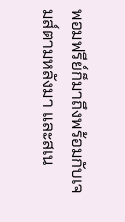พอมฟรีย์ก็มาถึงพร้อมกับเจมส์ตามหลังมา และสเน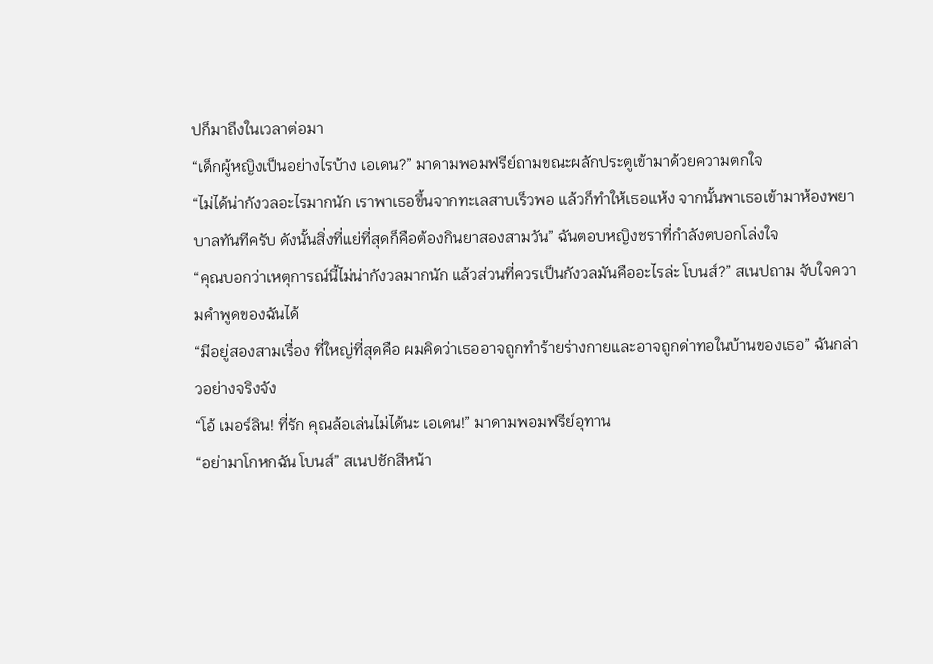ปก็มาถึงในเวลาต่อมา
“เด็กผู้หญิงเป็นอย่างไรบ้าง เอเดน?” มาดามพอมฟรีย์ถามขณะผลักประตูเข้ามาด้วยความตกใจ
“ไม่ได้น่ากังวลอะไรมากนัก เราพาเธอขึ้นจากทะเลสาบเร็วพอ แล้วก็ทำให้เธอแห้ง จากนั้นพาเธอเข้ามาห้องพยาบาลทันทีครับ ดังนั้นสิ่งที่แย่ที่สุดก็คือต้องกินยาสองสามวัน” ฉันตอบหญิงชราที่กำลังตบอกโล่งใจ
“คุณบอกว่าเหตุการณ์นี้ไม่น่ากังวลมากนัก แล้วส่วนที่ควรเป็นกังวลมันคืออะไรล่ะ โบนส์?” สเนปถาม จับใจความคำพูดของฉันได้
“มีอยู่สองสามเรื่อง ที่ใหญ่ที่สุดคือ ผมคิดว่าเธออาจถูกทำร้ายร่างกายและอาจถูกด่าทอในบ้านของเธอ” ฉันกล่าวอย่างจริงจัง
“โอ้ เมอร์ลิน! ที่รัก คุณล้อเล่นไม่ได้นะ เอเดน!” มาดามพอมฟรีย์อุทาน
“อย่ามาโกหกฉัน โบนส์” สเนปชักสีหน้า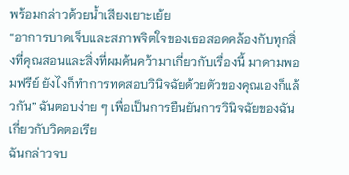พร้อมกล่าวด้วยน้ำเสียงเยาะเย้ย
“อาการบาดเจ็บและสภาพจิตใจของเธอสอดคล้องกับทุกสิ่งที่คุณสอนและสิ่งที่ผมค้นคว้ามาเกี่ยวกับเรื่องนี้ มาดามพอมฟรีย์ ยังไงก็ทำการทดสอบวินิจฉัยด้วยตัวของคุณเองก็แล้วกัน” ฉันตอบง่าย ๆ เพื่อเป็นการยืนยันการวินิจฉัยของฉันเกี่ยวกับวิคตอเรีย
ฉันกล่าวจบ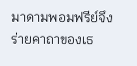มาดามพอมฟรีย์จึงร่ายคาถาของเธ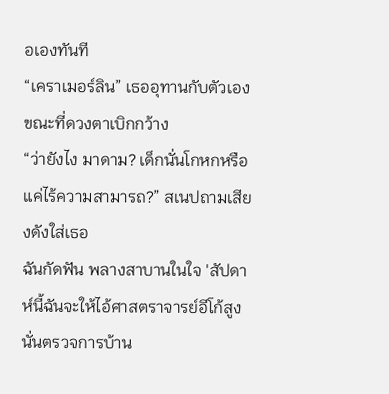อเองทันที
“เคราเมอร์ลิน” เธออุทานกับตัวเองขณะที่ดวงตาเบิกกว้าง
“ว่ายังไง มาดาม? เด็กนั่นโกหกหรือแค่ไร้ความสามารถ?” สเนปถามเสียงดังใส่เธอ
ฉันกัดฟัน พลางสาบานในใจ 'สัปดาห์นี้ฉันจะให้ไอ้ศาสตราจารย์อีโก้สูงนั่นตรวจการบ้าน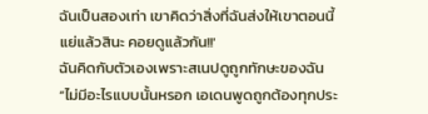ฉันเป็นสองเท่า เขาคิดว่าสิ่งที่ฉันส่งให้เขาตอนนี้แย่แล้วสินะ คอยดูแล้วกัน!!'
ฉันคิดกับตัวเองเพราะสเนปดูถูกทักษะของฉัน
“ไม่มีอะไรแบบนั้นหรอก เอเดนพูดถูกต้องทุกประ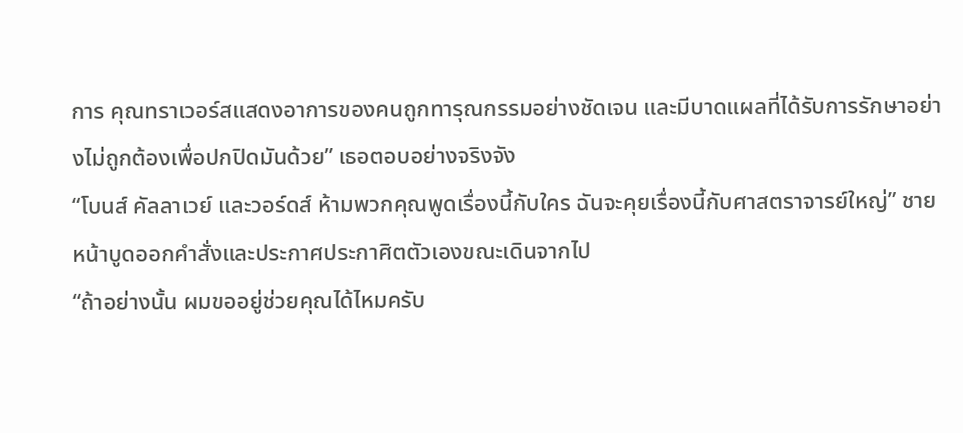การ คุณทราเวอร์สแสดงอาการของคนถูกทารุณกรรมอย่างชัดเจน และมีบาดแผลที่ได้รับการรักษาอย่างไม่ถูกต้องเพื่อปกปิดมันด้วย” เธอตอบอย่างจริงจัง
“โบนส์ คัลลาเวย์ และวอร์ดส์ ห้ามพวกคุณพูดเรื่องนี้กับใคร ฉันจะคุยเรื่องนี้กับศาสตราจารย์ใหญ่” ชายหน้าบูดออกคำสั่งและประกาศประกาศิตตัวเองขณะเดินจากไป
“ถ้าอย่างนั้น ผมขออยู่ช่วยคุณได้ไหมครับ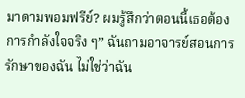มาดามพอมฟรีย์? ผมรู้สึกว่าตอนนี้เธอต้องการกำลังใจจริง ๆ” ฉันถามอาจารย์สอนการรักษาของฉัน ไม่ใช่ว่าฉัน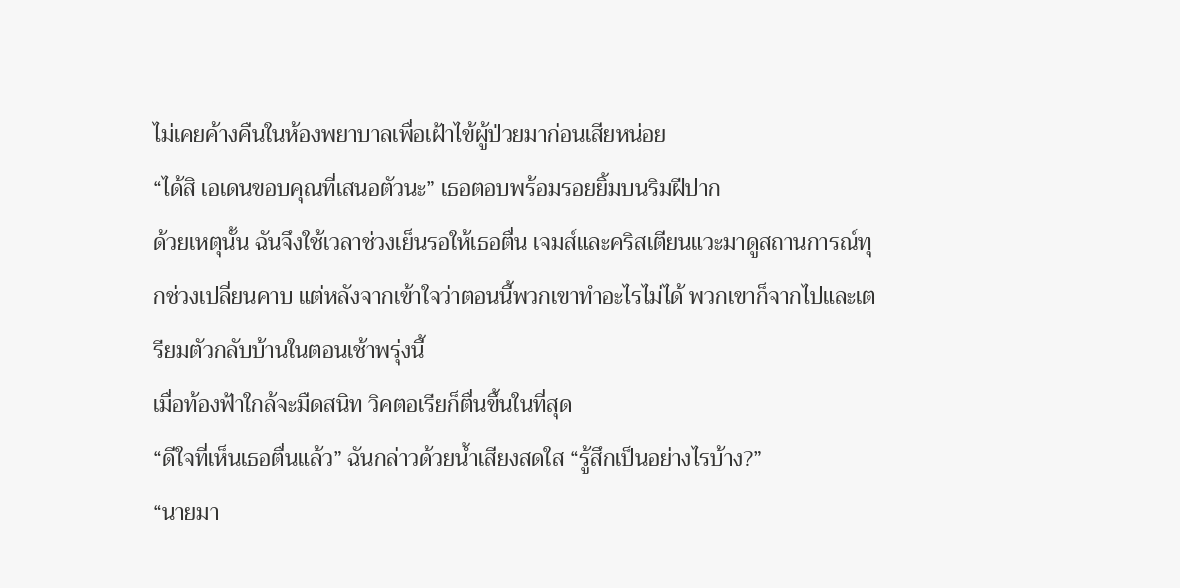ไม่เคยค้างคืนในห้องพยาบาลเพื่อเฝ้าไข้ผู้ป่วยมาก่อนเสียหน่อย
“ได้สิ เอเดนขอบคุณที่เสนอตัวนะ” เธอตอบพร้อมรอยยิ้มบนริมฝีปาก
ด้วยเหตุนั้น ฉันจึงใช้เวลาช่วงเย็นรอให้เธอตื่น เจมส์และคริสเตียนแวะมาดูสถานการณ์ทุกช่วงเปลี่ยนคาบ แต่หลังจากเข้าใจว่าตอนนี้พวกเขาทำอะไรไม่ได้ พวกเขาก็จากไปและเตรียมตัวกลับบ้านในตอนเช้าพรุ่งนี้
เมื่อท้องฟ้าใกล้จะมืดสนิท วิคตอเรียก็ตื่นขึ้นในที่สุด
“ดีใจที่เห็นเธอตื่นแล้ว” ฉันกล่าวด้วยน้ำเสียงสดใส “รู้สึกเป็นอย่างไรบ้าง?”
“นายมา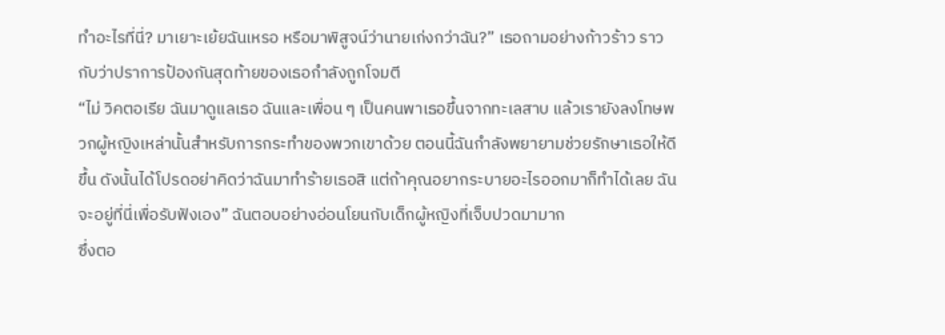ทำอะไรที่นี่? มาเยาะเย้ยฉันเหรอ หรือมาพิสูจน์ว่านายเก่งกว่าฉัน?” เธอถามอย่างก้าวร้าว ราวกับว่าปราการป้องกันสุดท้ายของเธอกำลังถูกโจมตี
“ไม่ วิคตอเรีย ฉันมาดูแลเธอ ฉันและเพื่อน ๆ เป็นคนพาเธอขึ้นจากทะเลสาบ แล้วเรายังลงโทษพวกผู้หญิงเหล่านั้นสำหรับการกระทำของพวกเขาด้วย ตอนนี้ฉันกำลังพยายามช่วยรักษาเธอให้ดีขึ้น ดังนั้นได้โปรดอย่าคิดว่าฉันมาทำร้ายเธอสิ แต่ถ้าคุณอยากระบายอะไรออกมาก็ทำได้เลย ฉันจะอยู่ที่นี่เพื่อรับฟังเอง” ฉันตอบอย่างอ่อนโยนกับเด็กผู้หญิงที่เจ็บปวดมามาก
ซึ่งตอ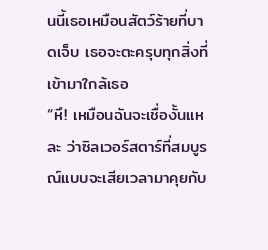นนี้เธอเหมือนสัตว์ร้ายที่บาดเจ็บ เธอจะตะครุบทุกสิ่งที่เข้ามาใกล้เธอ
“หึ! เหมือนฉันจะเชื่องั้นแหละ ว่าซิลเวอร์สตาร์ที่สมบูรณ์แบบจะเสียเวลามาคุยกับ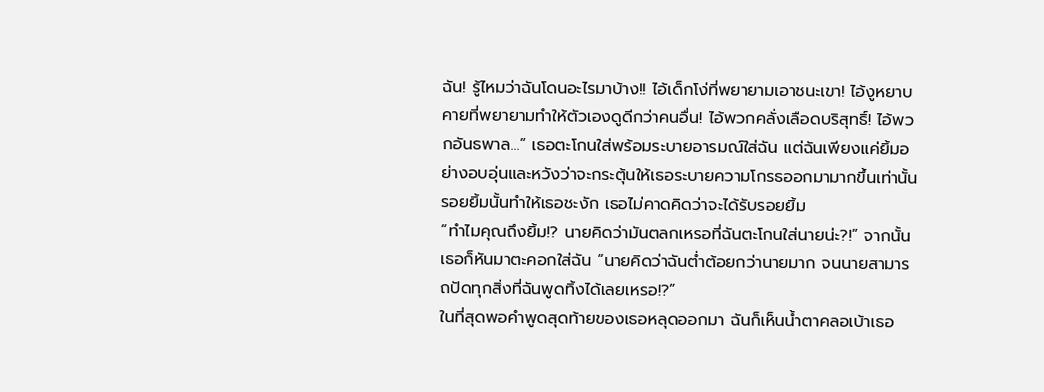ฉัน! รู้ไหมว่าฉันโดนอะไรมาบ้าง!! ไอ้เด็กโง่ที่พยายามเอาชนะเขา! ไอ้งูหยาบคายที่พยายามทำให้ตัวเองดูดีกว่าคนอื่น! ไอ้พวกคลั่งเลือดบริสุทธิ์! ไอ้พวกอันธพาล...” เธอตะโกนใส่พร้อมระบายอารมณ์ใส่ฉัน แต่ฉันเพียงแค่ยิ้มอย่างอบอุ่นและหวังว่าจะกระตุ้นให้เธอระบายความโกรธออกมามากขึ้นเท่านั้น
รอยยิ้มนั้นทำให้เธอชะงัก เธอไม่คาดคิดว่าจะได้รับรอยยิ้ม
“ทำไมคุณถึงยิ้ม!? นายคิดว่ามันตลกเหรอที่ฉันตะโกนใส่นายน่ะ?!” จากนั้นเธอก็หันมาตะคอกใส่ฉัน “นายคิดว่าฉันต่ำต้อยกว่านายมาก จนนายสามารถปัดทุกสิ่งที่ฉันพูดทิ้งได้เลยเหรอ!?”
ในที่สุดพอคำพูดสุดท้ายของเธอหลุดออกมา ฉันก็เห็นน้ำตาคลอเบ้าเธอ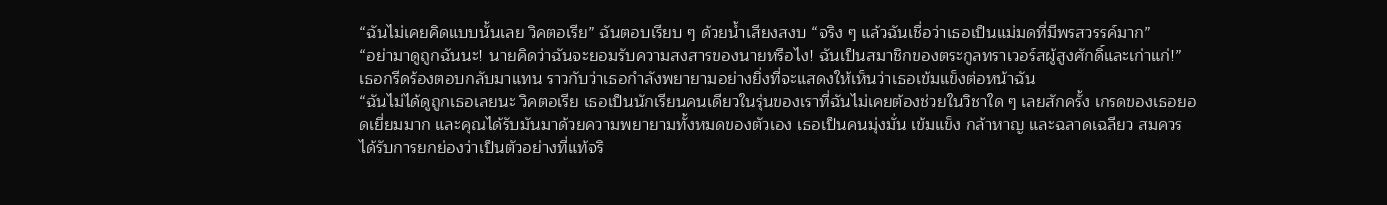“ฉันไม่เคยคิดแบบนั้นเลย วิคตอเรีย” ฉันตอบเรียบ ๆ ด้วยน้ำเสียงสงบ “จริง ๆ แล้วฉันเชื่อว่าเธอเป็นแม่มดที่มีพรสวรรค์มาก”
“อย่ามาดูถูกฉันนะ! นายคิดว่าฉันจะยอมรับความสงสารของนายหรือไง! ฉันเป็นสมาชิกของตระกูลทราเวอร์สผู้สูงศักดิ์และเก่าแก่!” เธอกรีดร้องตอบกลับมาแทน ราวกับว่าเธอกำลังพยายามอย่างยิ่งที่จะแสดงให้เห็นว่าเธอเข้มแข็งต่อหน้าฉัน
“ฉันไม่ได้ดูถูกเธอเลยนะ วิคตอเรีย เธอเป็นนักเรียนคนเดียวในรุ่นของเราที่ฉันไม่เคยต้องช่วยในวิชาใด ๆ เลยสักครั้ง เกรดของเธอยอดเยี่ยมมาก และคุณได้รับมันมาด้วยความพยายามทั้งหมดของตัวเอง เธอเป็นคนมุ่งมั่น เข้มแข็ง กล้าหาญ และฉลาดเฉลียว สมควรได้รับการยกย่องว่าเป็นตัวอย่างที่แท้จริ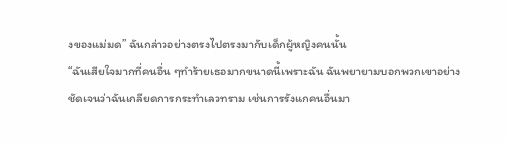งของแม่มด” ฉันกล่าวอย่างตรงไปตรงมากับเด็กผู้หญิงคนนั้น
“ฉันเสียใจมากที่คนอื่น ๆทำร้ายเธอมากขนาดนี้เพราะฉัน ฉันพยายามบอกพวกเขาอย่างชัดเจนว่าฉันเกลียดการกระทำเลวทราม เช่นการรังแกคนอื่นมา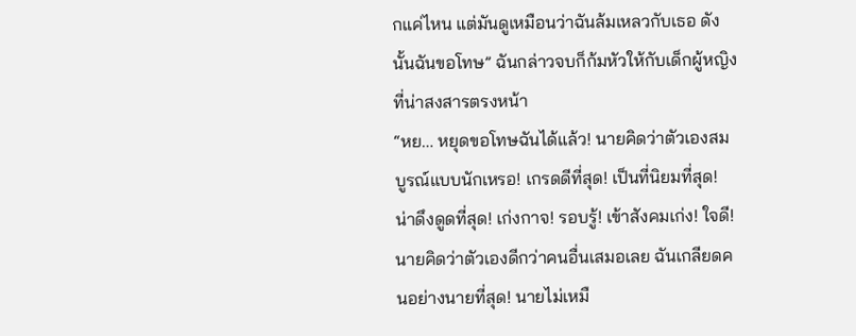กแค่ไหน แต่มันดูเหมือนว่าฉันล้มเหลวกับเธอ ดังนั้นฉันขอโทษ” ฉันกล่าวจบก็ก้มหัวให้กับเด็กผู้หญิงที่น่าสงสารตรงหน้า
“หย... หยุดขอโทษฉันได้แล้ว! นายคิดว่าตัวเองสมบูรณ์แบบนักเหรอ! เกรดดีที่สุด! เป็นที่นิยมที่สุด! น่าดึงดูดที่สุด! เก่งกาจ! รอบรู้! เข้าสังคมเก่ง! ใจดี! นายคิดว่าตัวเองดีกว่าคนอื่นเสมอเลย ฉันเกลียดคนอย่างนายที่สุด! นายไม่เหมื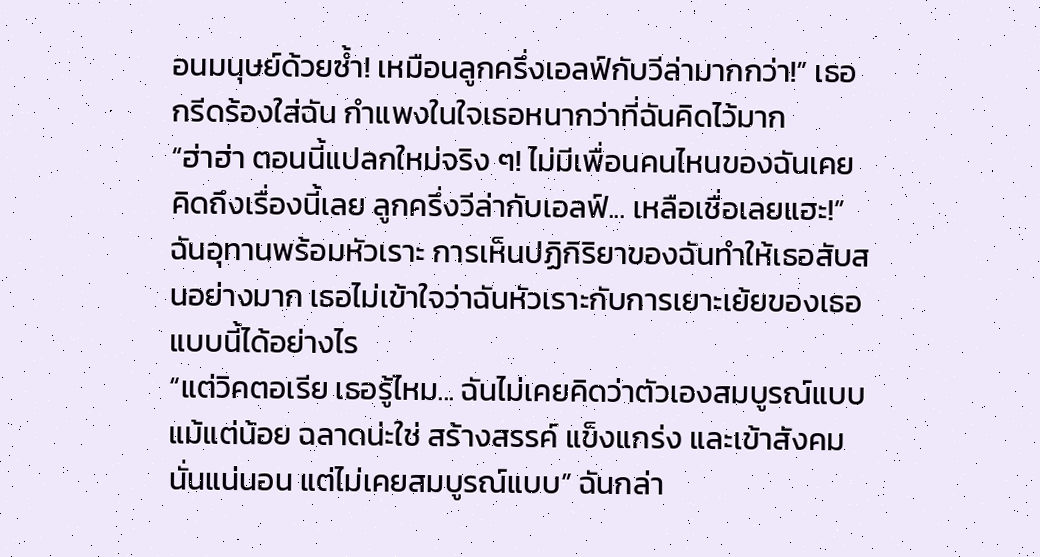อนมนุษย์ด้วยซ้ำ! เหมือนลูกครึ่งเอลฟ์กับวีล่ามากกว่า!” เธอกรีดร้องใส่ฉัน กำแพงในใจเธอหนากว่าที่ฉันคิดไว้มาก
“ฮ่าฮ่า ตอนนี้แปลกใหม่จริง ๆ! ไม่มีเพื่อนคนไหนของฉันเคยคิดถึงเรื่องนี้เลย ลูกครึ่งวีล่ากับเอลฟ์... เหลือเชื่อเลยแฮะ!” ฉันอุทานพร้อมหัวเราะ การเห็นปฏิกิริยาของฉันทำให้เธอสับสนอย่างมาก เธอไม่เข้าใจว่าฉันหัวเราะกับการเยาะเย้ยของเธอแบบนี้ได้อย่างไร
“แต่วิคตอเรีย เธอรู้ไหม... ฉันไม่เคยคิดว่าตัวเองสมบูรณ์แบบแม้แต่น้อย ฉลาดน่ะใช่ สร้างสรรค์ แข็งแกร่ง และเข้าสังคม นั่นแน่นอน แต่ไม่เคยสมบูรณ์แบบ” ฉันกล่า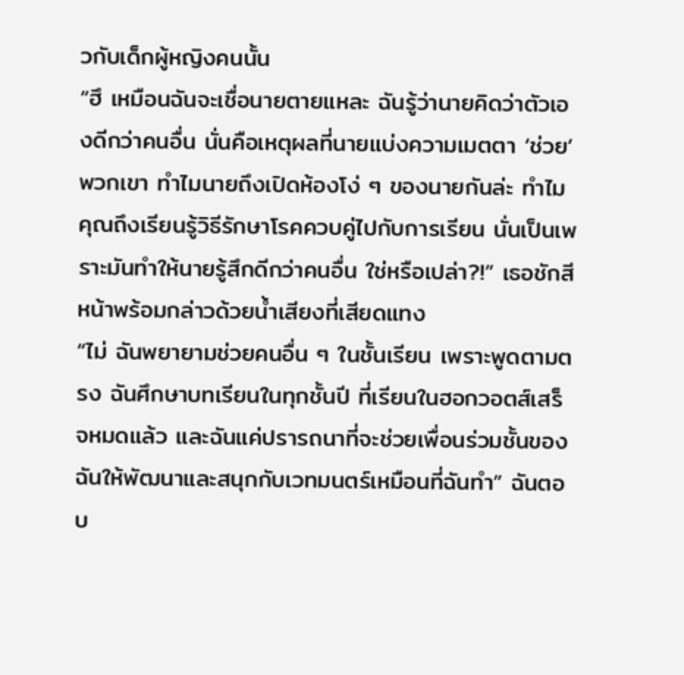วกับเด็กผู้หญิงคนนั้น
“ฮึ เหมือนฉันจะเชื่อนายตายแหละ ฉันรู้ว่านายคิดว่าตัวเองดีกว่าคนอื่น นั่นคือเหตุผลที่นายแบ่งความเมตตา ‘ช่วย’ พวกเขา ทำไมนายถึงเปิดห้องโง่ ๆ ของนายกันล่ะ ทำไมคุณถึงเรียนรู้วิธีรักษาโรคควบคู่ไปกับการเรียน นั่นเป็นเพราะมันทำให้นายรู้สึกดีกว่าคนอื่น ใช่หรือเปล่า?!” เธอชักสีหน้าพร้อมกล่าวด้วยน้ำเสียงที่เสียดแทง
“ไม่ ฉันพยายามช่วยคนอื่น ๆ ในชั้นเรียน เพราะพูดตามตรง ฉันศึกษาบทเรียนในทุกชั้นปี ที่เรียนในฮอกวอตส์เสร็จหมดแล้ว และฉันแค่ปรารถนาที่จะช่วยเพื่อนร่วมชั้นของฉันให้พัฒนาและสนุกกับเวทมนตร์เหมือนที่ฉันทำ” ฉันตอบ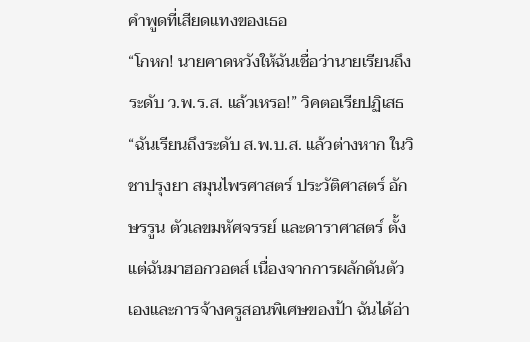คำพูดที่เสียดแทงของเธอ
“โกหก! นายคาดหวังให้ฉันเชื่อว่านายเรียนถึงระดับ ว.พ.ร.ส. แล้วเหรอ!” วิคตอเรียปฏิเสธ
“ฉันเรียนถึงระดับ ส.พ.บ.ส. แล้วต่างหาก ในวิชาปรุงยา สมุนไพรศาสตร์ ประวัติศาสตร์ อักษรรูน ตัวเลขมหัศจรรย์ และดาราศาสตร์ ตั้งแต่ฉันมาฮอกวอตส์ เนื่องจากการผลักดันตัวเองและการจ้างครูสอนพิเศษของป้า ฉันได้อ่า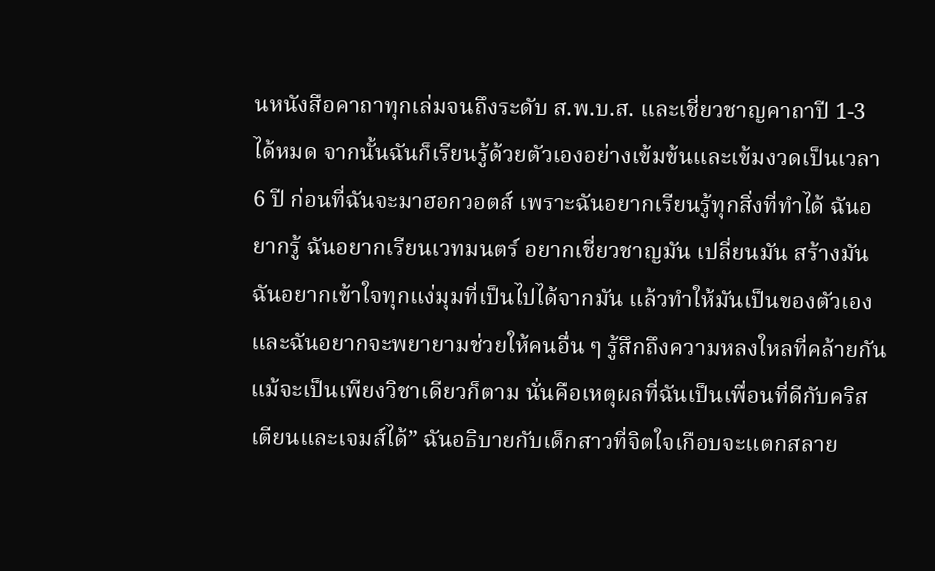นหนังสือคาถาทุกเล่มจนถึงระดับ ส.พ.บ.ส. และเชี่ยวชาญคาถาปี 1-3 ได้หมด จากนั้นฉันก็เรียนรู้ด้วยตัวเองอย่างเข้มข้นและเข้มงวดเป็นเวลา 6 ปี ก่อนที่ฉันจะมาฮอกวอตส์ เพราะฉันอยากเรียนรู้ทุกสิ่งที่ทำได้ ฉันอยากรู้ ฉันอยากเรียนเวทมนตร์ อยากเชี่ยวชาญมัน เปลี่ยนมัน สร้างมัน ฉันอยากเข้าใจทุกแง่มุมที่เป็นไปได้จากมัน แล้วทำให้มันเป็นของตัวเอง และฉันอยากจะพยายามช่วยให้คนอื่น ๆ รู้สึกถึงความหลงใหลที่คล้ายกัน แม้จะเป็นเพียงวิชาเดียวก็ตาม นั่นคือเหตุผลที่ฉันเป็นเพื่อนที่ดีกับคริสเตียนและเจมส์ได้” ฉันอธิบายกับเด็กสาวที่จิตใจเกือบจะแตกสลาย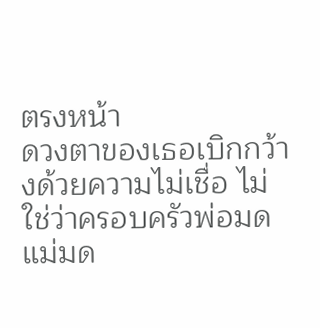ตรงหน้า
ดวงตาของเธอเบิกกว้างด้วยความไม่เชื่อ ไม่ใช่ว่าครอบครัวพ่อมดแม่มด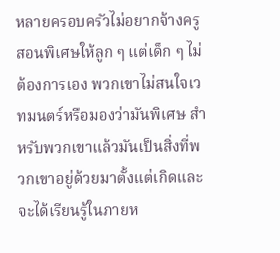หลายครอบครัวไม่อยากจ้างครูสอนพิเศษให้ลูก ๆ แต่เด็ก ๆ ไม่ต้องการเอง พวกเขาไม่สนใจเวทมนตร์หรือมองว่ามันพิเศษ สำหรับพวกเขาแล้วมันเป็นสิ่งที่พวกเขาอยู่ด้วยมาตั้งแต่เกิดและจะได้เรียนรู้ในภายห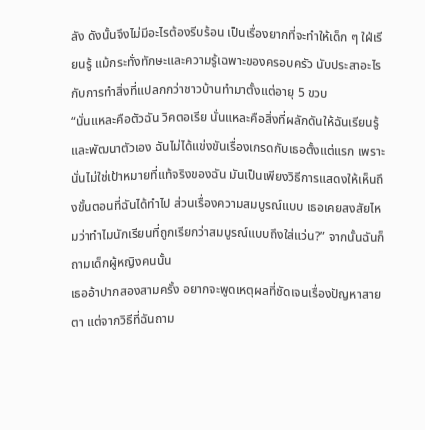ลัง ดังนั้นจึงไม่มีอะไรต้องรีบร้อน เป็นเรื่องยากที่จะทำให้เด็ก ๆ ใฝ่เรียนรู้ แม้กระทั่งทักษะและความรู้เฉพาะของครอบครัว นับประสาอะไรกับการทำสิ่งที่แปลกกว่าชาวบ้านทำมาตั้งแต่อายุ 5 ขวบ
“นั่นแหละคือตัวฉัน วิคตอเรีย นั่นแหละคือสิ่งที่ผลักดันให้ฉันเรียนรู้และพัฒนาตัวเอง ฉันไม่ได้แข่งขันเรื่องเกรดกับเธอตั้งแต่แรก เพราะนั่นไม่ใช่เป้าหมายที่แท้จริงของฉัน มันเป็นเพียงวิธีการแสดงให้เห็นถึงขั้นตอนที่ฉันได้ทำไป ส่วนเรื่องความสมบูรณ์แบบ เธอเคยสงสัยไหมว่าทำไมนักเรียนที่ถูกเรียกว่าสมบูรณ์แบบถึงใส่แว่น?” จากนั้นฉันก็ถามเด็กผู้หญิงคนนั้น
เธออ้าปากสองสามครั้ง อยากจะพูดเหตุผลที่ชัดเจนเรื่องปัญหาสายตา แต่จากวิธีที่ฉันถาม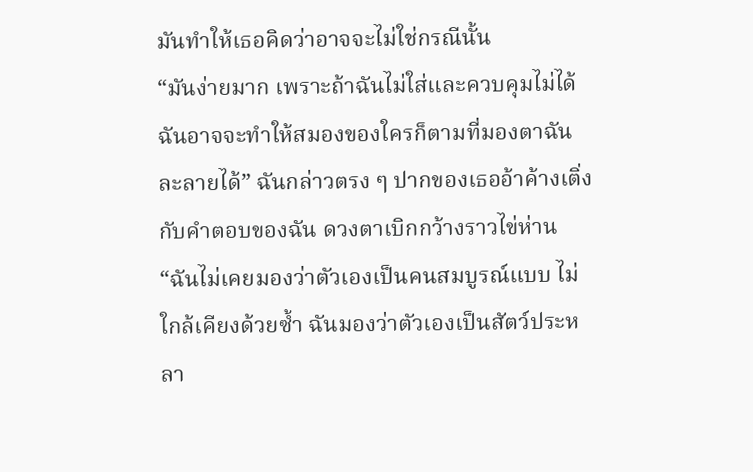มันทำให้เธอคิดว่าอาจจะไม่ใช่กรณีนั้น
“มันง่ายมาก เพราะถ้าฉันไม่ใส่และควบคุมไม่ได้ ฉันอาจจะทำให้สมองของใครก็ตามที่มองตาฉันละลายได้” ฉันกล่าวตรง ๆ ปากของเธออ้าค้างเติ่งกับคำตอบของฉัน ดวงตาเบิกกว้างราวไข่ห่าน
“ฉันไม่เคยมองว่าตัวเองเป็นคนสมบูรณ์แบบ ไม่ใกล้เคียงด้วยซ้ำ ฉันมองว่าตัวเองเป็นสัตว์ประหลา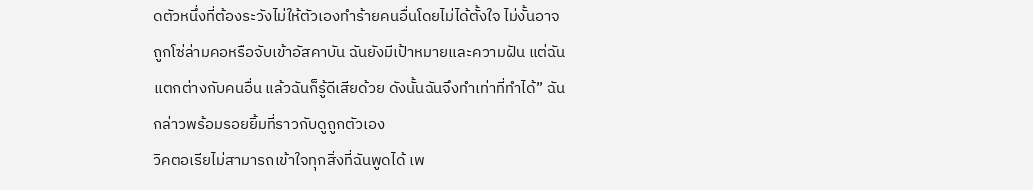ดตัวหนึ่งที่ต้องระวังไม่ให้ตัวเองทำร้ายคนอื่นโดยไม่ได้ตั้งใจ ไม่งั้นอาจถูกโซ่ล่ามคอหรือจับเข้าอัสคาบัน ฉันยังมีเป้าหมายและความฝัน แต่ฉันแตกต่างกับคนอื่น แล้วฉันก็รู้ดีเสียด้วย ดังนั้นฉันจึงทำเท่าที่ทำได้” ฉันกล่าวพร้อมรอยยิ้มที่ราวกับดูถูกตัวเอง
วิคตอเรียไม่สามารถเข้าใจทุกสิ่งที่ฉันพูดได้ เพ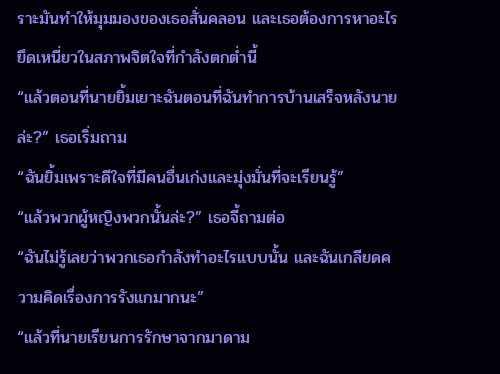ราะมันทำให้มุมมองของเธอสั่นคลอน และเธอต้องการหาอะไรยึดเหนี่ยวในสภาพจิตใจที่กำลังตกต่ำนี้
“แล้วตอนที่นายยิ้มเยาะฉันตอนที่ฉันทำการบ้านเสร็จหลังนายล่ะ?” เธอเริ่มถาม
“ฉันยิ้มเพราะดีใจที่มีคนอื่นเก่งและมุ่งมั่นที่จะเรียนรู้”
“แล้วพวกผู้หญิงพวกนั้นล่ะ?” เธอจี้ถามต่อ
“ฉันไม่รู้เลยว่าพวกเธอกำลังทำอะไรแบบนั้น และฉันเกลียดความคิดเรื่องการรังแกมากนะ”
“แล้วที่นายเรียนการรักษาจากมาดาม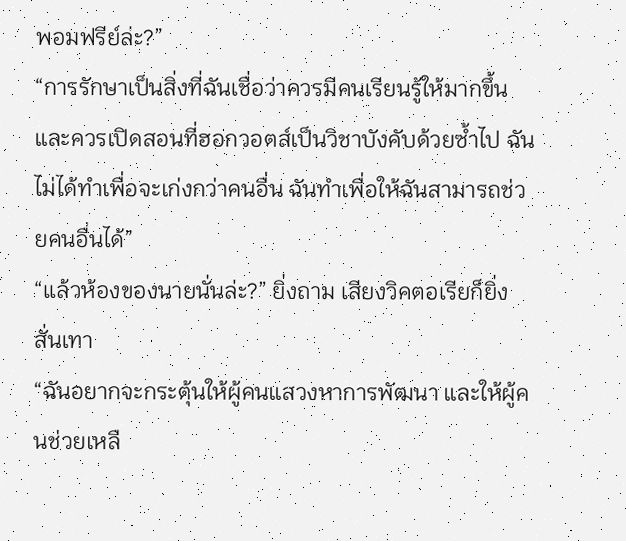พอมฟรีย์ล่ะ?”
“การรักษาเป็นสิ่งที่ฉันเชื่อว่าควรมีคนเรียนรู้ให้มากขึ้น และควรเปิดสอนที่ฮอกวอตส์เป็นวิชาบังคับด้วยซ้ำไป ฉันไม่ได้ทำเพื่อจะเก่งกว่าคนอื่น ฉันทำเพื่อให้ฉันสามารถช่วยคนอื่นได้”
“แล้วห้องของนายนั่นล่ะ?” ยิ่งถาม เสียงวิคตอเรียก็ยิ่งสั่นเทา
“ฉันอยากจะกระตุ้นให้ผู้คนแสวงหาการพัฒนา และให้ผู้คนช่วยเหลื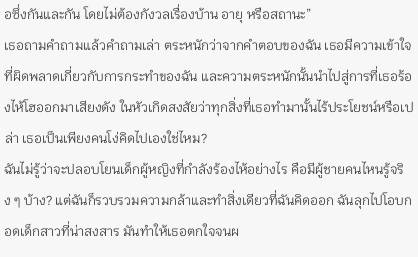อซึ่งกันและกัน โดยไม่ต้องกังวลเรื่องบ้าน อายุ หรือสถานะ”
เธอถามคำถามแล้วคำถามเล่า ตระหนักว่าจากคำตอบของฉัน เธอมีความเข้าใจที่ผิดพลาดเกี่ยวกับการกระทำของฉัน และความตระหนักนั้นนำไปสู่การที่เธอร้องไห้โฮออกมาเสียงดัง ในหัวเกิดสงสัยว่าทุกสิ่งที่เธอทำมานั้นไร้ประโยชน์หรือเปล่า เธอเป็นเพียงคนโง่คิดไปเองใช่ไหม?
ฉันไม่รู้ว่าจะปลอบโยนเด็กผู้หญิงที่กำลังร้องไห้อย่างไร คือมีผู้ชายคนไหนรู้จริง ๆ บ้าง? แต่ฉันก็รวบรวมความกล้าและทำสิ่งเดียวที่ฉันคิดออก ฉันลุกไปโอบกอดเด็กสาวที่น่าสงสาร มันทำให้เธอตกใจจนผ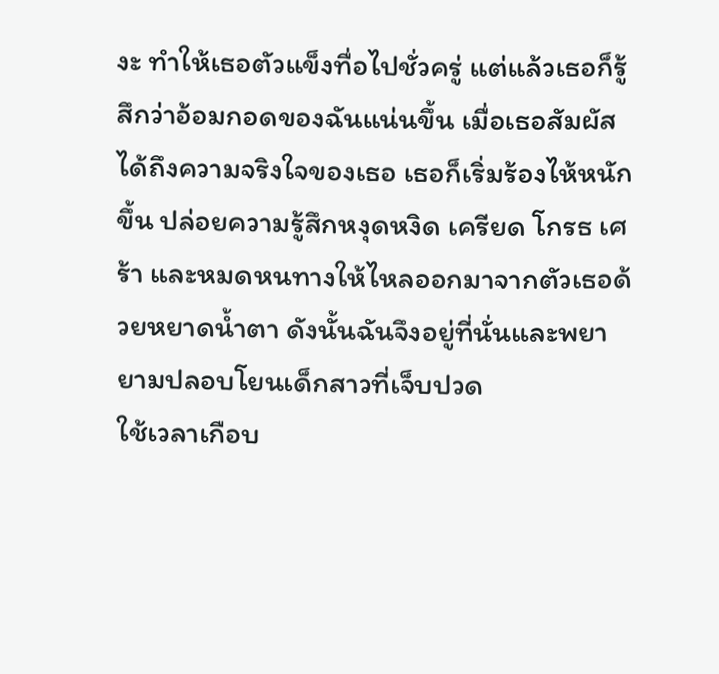งะ ทำให้เธอตัวแข็งทื่อไปชั่วครู่ แต่แล้วเธอก็รู้สึกว่าอ้อมกอดของฉันแน่นขึ้น เมื่อเธอสัมผัสได้ถึงความจริงใจของเธอ เธอก็เริ่มร้องไห้หนักขึ้น ปล่อยความรู้สึกหงุดหงิด เครียด โกรธ เศร้า และหมดหนทางให้ไหลออกมาจากตัวเธอด้วยหยาดน้ำตา ดังนั้นฉันจึงอยู่ที่นั่นและพยายามปลอบโยนเด็กสาวที่เจ็บปวด
ใช้เวลาเกือบ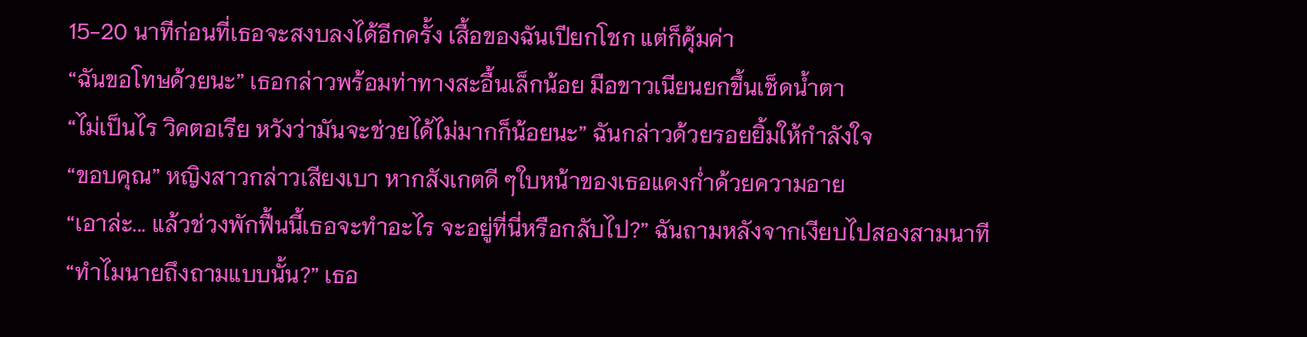15-20 นาทีก่อนที่เธอจะสงบลงได้อีกครั้ง เสื้อของฉันเปียกโชก แต่ก็คุ้มค่า
“ฉันขอโทษด้วยนะ” เธอกล่าวพร้อมท่าทางสะอื้นเล็กน้อย มือขาวเนียนยกขึ้นเช็ดน้ำตา
“ไม่เป็นไร วิคตอเรีย หวังว่ามันจะช่วยได้ไม่มากก็น้อยนะ” ฉันกล่าวด้วยรอยยิ้มให้กำลังใจ
“ขอบคุณ” หญิงสาวกล่าวเสียงเบา หากสังเกตดี ๆใบหน้าของเธอแดงก่ำด้วยความอาย
“เอาล่ะ... แล้วช่วงพักฟื้นนี้เธอจะทำอะไร จะอยู่ที่นี่หรือกลับไป?” ฉันถามหลังจากเงียบไปสองสามนาที
“ทำไมนายถึงถามแบบนั้น?” เธอ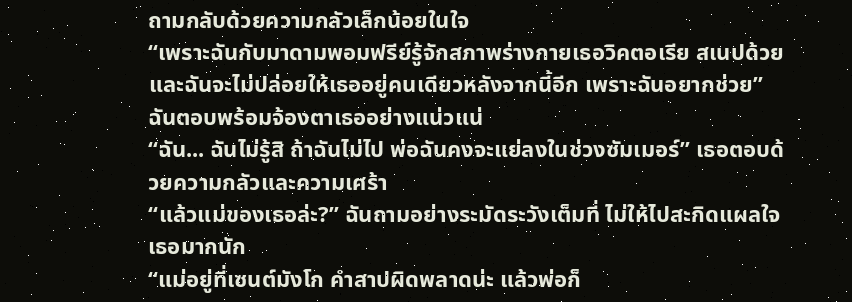ถามกลับด้วยความกลัวเล็กน้อยในใจ
“เพราะฉันกับมาดามพอมฟรีย์รู้จักสภาพร่างกายเธอวิคตอเรีย สเนปด้วย และฉันจะไม่ปล่อยให้เธออยู่คนเดียวหลังจากนี้อีก เพราะฉันอยากช่วย” ฉันตอบพร้อมจ้องตาเธออย่างแน่วแน่
“ฉัน... ฉันไม่รู้สิ ถ้าฉันไม่ไป พ่อฉันคงจะแย่ลงในช่วงซัมเมอร์” เธอตอบด้วยความกลัวและความเศร้า
“แล้วแม่ของเธอล่ะ?” ฉันถามอย่างระมัดระวังเต็มที่ ไม่ให้ไปสะกิดแผลใจเธอมากนัก
“แม่อยู่ที่เซนต์มังโก คำสาปผิดพลาดน่ะ แล้วพ่อก็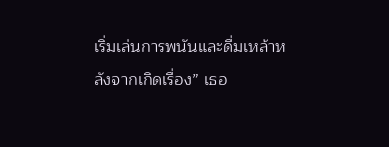เริ่มเล่นการพนันและดื่มเหล้าหลังจากเกิดเรื่อง” เธอ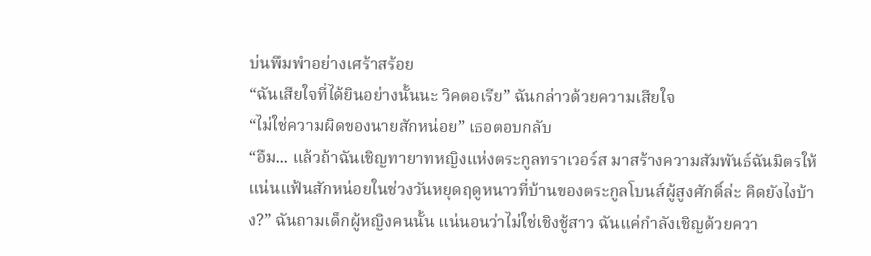บ่นพึมพำอย่างเศร้าสร้อย
“ฉันเสียใจที่ได้ยินอย่างนั้นนะ วิคตอเรีย” ฉันกล่าวด้วยความเสียใจ
“ไม่ใช่ความผิดของนายสักหน่อย” เธอตอบกลับ
“อืม... แล้วถ้าฉันเชิญทายาทหญิงแห่งตระกูลทราเวอร์ส มาสร้างความสัมพันธ์ฉันมิตรให้แน่นแฟ้นสักหน่อยในช่วงวันหยุดฤดูหนาวที่บ้านของตระกูลโบนส์ผู้สูงศักดิ์ล่ะ คิดยังไงบ้าง?” ฉันถามเด็กผู้หญิงคนนั้น แน่นอนว่าไม่ใช่เชิงชู้สาว ฉันแค่กำลังเชิญด้วยควา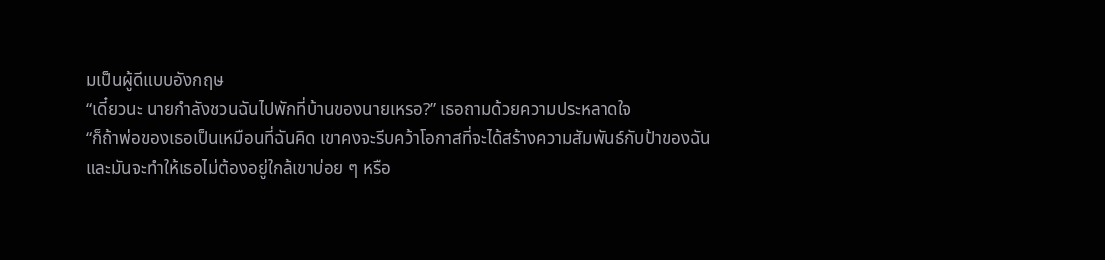มเป็นผู้ดีแบบอังกฤษ
“เดี๋ยวนะ นายกำลังชวนฉันไปพักที่บ้านของนายเหรอ?” เธอถามด้วยความประหลาดใจ
“ก็ถ้าพ่อของเธอเป็นเหมือนที่ฉันคิด เขาคงจะรีบคว้าโอกาสที่จะได้สร้างความสัมพันธ์กับป้าของฉัน และมันจะทำให้เธอไม่ต้องอยู่ใกล้เขาบ่อย ๆ หรือ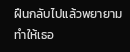ฝืนกลับไปแล้วพยายามทำให้เธอ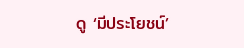ดู ‘มีประโยชน์’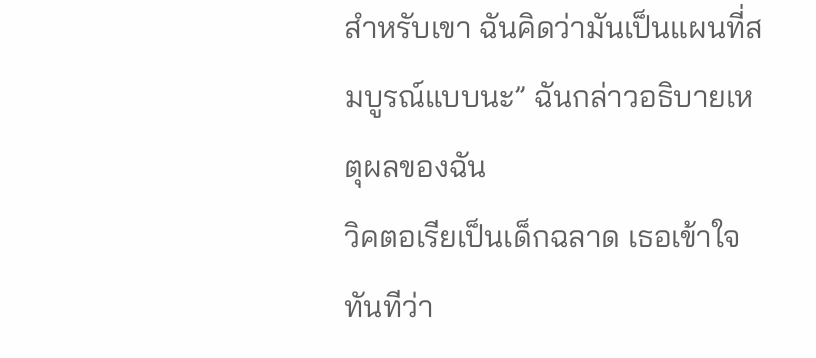สำหรับเขา ฉันคิดว่ามันเป็นแผนที่สมบูรณ์แบบนะ” ฉันกล่าวอธิบายเหตุผลของฉัน
วิคตอเรียเป็นเด็กฉลาด เธอเข้าใจทันทีว่า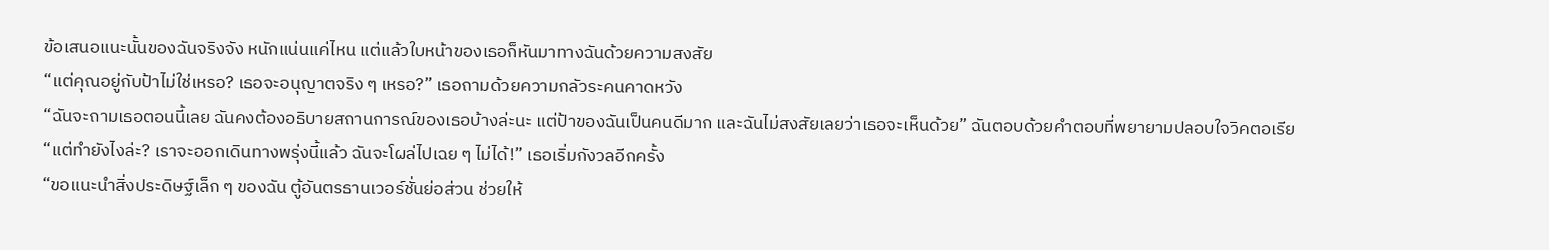ข้อเสนอแนะนั้นของฉันจริงจัง หนักแน่นแค่ไหน แต่แล้วใบหน้าของเธอก็หันมาทางฉันด้วยความสงสัย
“แต่คุณอยู่กับป้าไม่ใช่เหรอ? เธอจะอนุญาตจริง ๆ เหรอ?” เธอถามด้วยความกลัวระคนคาดหวัง
“ฉันจะถามเธอตอนนี้เลย ฉันคงต้องอธิบายสถานการณ์ของเธอบ้างล่ะนะ แต่ป้าของฉันเป็นคนดีมาก และฉันไม่สงสัยเลยว่าเธอจะเห็นด้วย” ฉันตอบด้วยคำตอบที่พยายามปลอบใจวิคตอเรีย
“แต่ทำยังไงล่ะ? เราจะออกเดินทางพรุ่งนี้แล้ว ฉันจะโผล่ไปเฉย ๆ ไม่ได้!” เธอเริ่มกังวลอีกครั้ง
“ขอแนะนำสิ่งประดิษฐ์เล็ก ๆ ของฉัน ตู้อันตรธานเวอร์ชั่นย่อส่วน ช่วยให้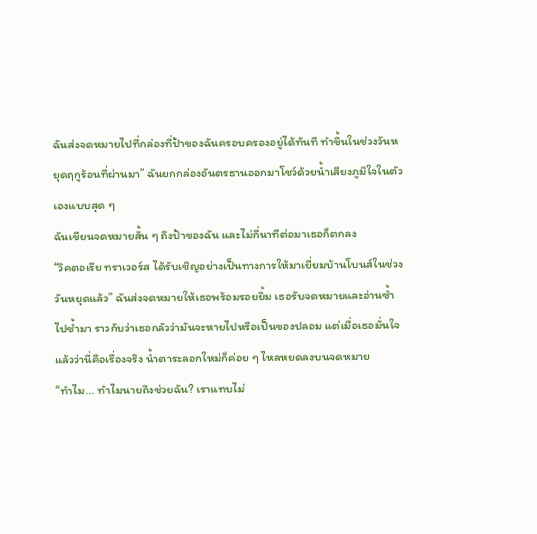ฉันส่งจดหมายไปที่กล่องที่ป้าของฉันครอบครองอยู่ได้ทันที ทำขึ้นในช่วงวันหยุดฤกูร้อนที่ผ่านมา” ฉันยกกล่องอันตรธานออกมาโชว์ด้วยน้ำเสียงภูมิใจในตัวเองแบบสุด ๆ
ฉันเขียนจดหมายสั้น ๆ ถึงป้าของฉัน และไม่กี่นาทีต่อมาเธอก็ตกลง
“วิคตอเรีย ทราเวอร์ส ได้รับเชิญอย่างเป็นทางการให้มาเยี่ยมบ้านโบนส์ในช่วงวันหยุดแล้ว” ฉันส่งจดหมายให้เธอพร้อมรอยยิ้ม เธอรับจดหมายและอ่านซ้ำไปซ้ำมา ราวกับว่าเธอกลัวว่ามันจะหายไปหรือเป็นของปลอม แต่เมื่อเธอมั่นใจแล้วว่านี่คือเรื่องจริง น้ำตาระลอกใหม่ก็ค่อย ๆ ไหลหยดลงบนจดหมาย
“ทำไม... ทำไมนายถึงช่วยฉัน? เราแทบไม่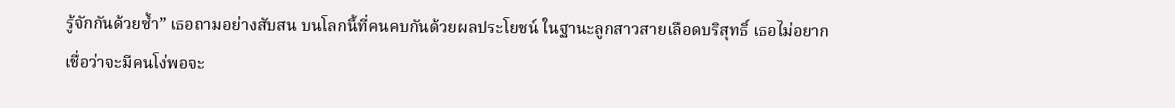รู้จักกันด้วยซ้ำ” เธอถามอย่างสับสน บนโลกนี้ที่คนคบกันด้วยผลประโยชน์ ในฐานะลูกสาวสายเลือดบริสุทธิ์ เธอไม่อยากเชื่อว่าจะมีคนโง่พอจะ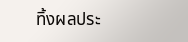ทิ้งผลประ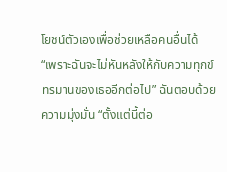โยชน์ตัวเองเพื่อช่วยเหลือคนอื่นได้
“เพราะฉันจะไม่หันหลังให้กับความทุกข์ทรมานของเธออีกต่อไป” ฉันตอบด้วยความมุ่งมั่น “ตั้งแต่นี้ต่อ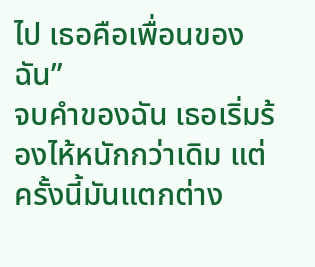ไป เธอคือเพื่อนของฉัน”
จบคำของฉัน เธอเริ่มร้องไห้หนักกว่าเดิม แต่ครั้งนี้มันแตกต่าง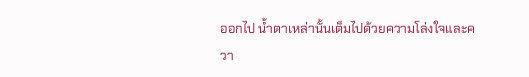ออกไป น้ำตาเหล่านั้นเต็มไปด้วยความโล่งใจและควา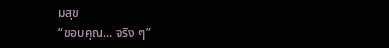มสุข
“ขอบคุณ... จริง ๆ”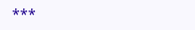***